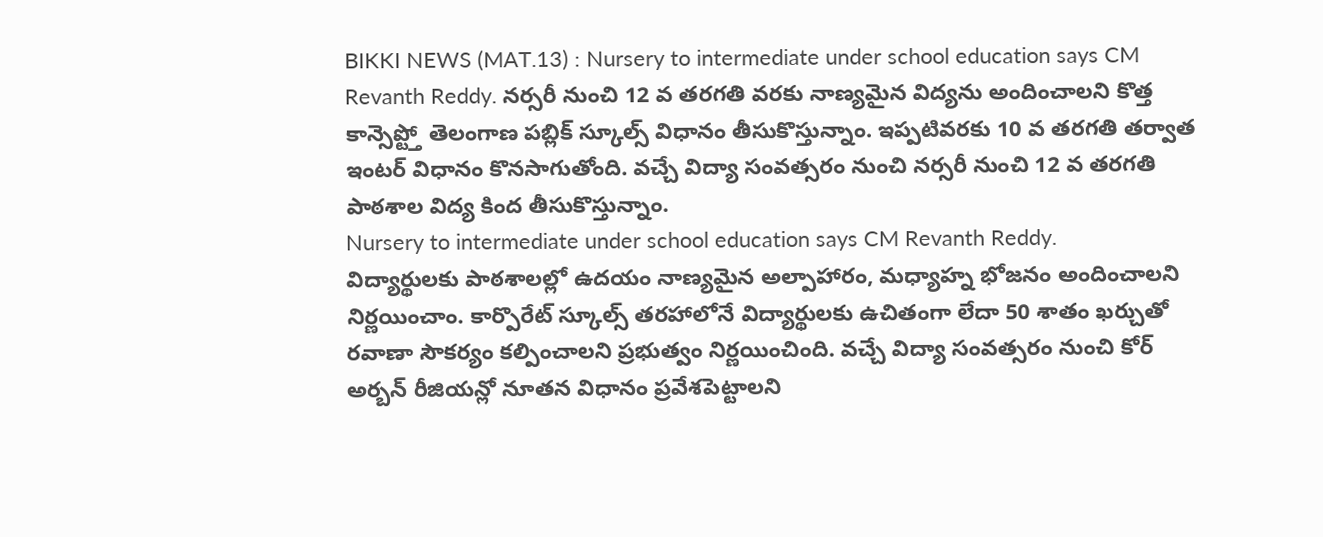BIKKI NEWS (MAT.13) : Nursery to intermediate under school education says CM Revanth Reddy. నర్సరీ నుంచి 12 వ తరగతి వరకు నాణ్యమైన విద్యను అందించాలని కొత్త కాన్సెప్ట్తో తెలంగాణ పబ్లిక్ స్కూల్స్ విధానం తీసుకొస్తున్నాం. ఇప్పటివరకు 10 వ తరగతి తర్వాత ఇంటర్ విధానం కొనసాగుతోంది. వచ్చే విద్యా సంవత్సరం నుంచి నర్సరీ నుంచి 12 వ తరగతి పాఠశాల విద్య కింద తీసుకొస్తున్నాం.
Nursery to intermediate under school education says CM Revanth Reddy.
విద్యార్థులకు పాఠశాలల్లో ఉదయం నాణ్యమైన అల్పాహారం, మధ్యాహ్న భోజనం అందించాలని నిర్ణయించాం. కార్పొరేట్ స్కూల్స్ తరహాలోనే విద్యార్థులకు ఉచితంగా లేదా 50 శాతం ఖర్చుతో రవాణా సౌకర్యం కల్పించాలని ప్రభుత్వం నిర్ణయించింది. వచ్చే విద్యా సంవత్సరం నుంచి కోర్ అర్బన్ రీజియన్లో నూతన విధానం ప్రవేశపెట్టాలని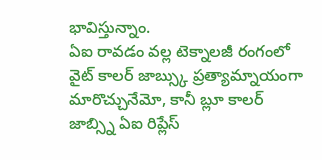భావిస్తున్నాం.
ఏఐ రావడం వల్ల టెక్నాలజీ రంగంలో వైట్ కాలర్ జాబ్స్కు ప్రత్యామ్నాయంగా మారొచ్చునేమో, కానీ బ్లూ కాలర్ జాబ్స్ని ఏఐ రిప్లేస్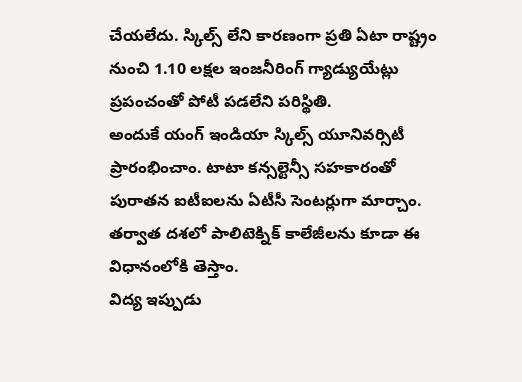చేయలేదు. స్కిల్స్ లేని కారణంగా ప్రతి ఏటా రాష్ట్రం నుంచి 1.10 లక్షల ఇంజనీరింగ్ గ్యాడ్యుయేట్లు ప్రపంచంతో పోటీ పడలేని పరిస్థితి.
అందుకే యంగ్ ఇండియా స్కిల్స్ యూనివర్సిటీ ప్రారంభించాం. టాటా కన్సల్టెన్సీ సహకారంతో పురాతన ఐటీఐలను ఏటీసీ సెంటర్లుగా మార్చాం. తర్వాత దశలో పాలిటెక్నిక్ కాలేజీలను కూడా ఈ విధానంలోకి తెస్తాం.
విద్య ఇప్పుడు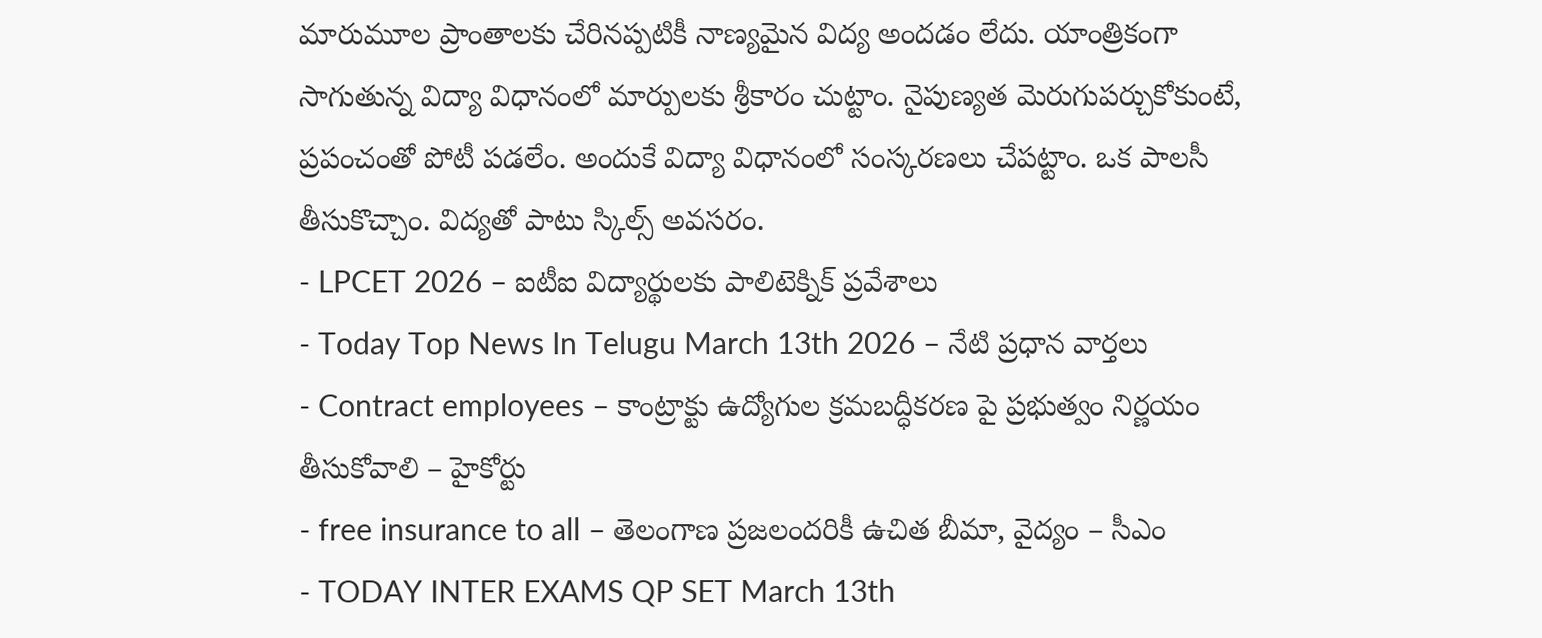మారుమూల ప్రాంతాలకు చేరినప్పటికీ నాణ్యమైన విద్య అందడం లేదు. యాంత్రికంగా సాగుతున్న విద్యా విధానంలో మార్పులకు శ్రీకారం చుట్టాం. నైపుణ్యత మెరుగుపర్చుకోకుంటే, ప్రపంచంతో పోటీ పడలేం. అందుకే విద్యా విధానంలో సంస్కరణలు చేపట్టాం. ఒక పాలసీ తీసుకొచ్చాం. విద్యతో పాటు స్కిల్స్ అవసరం.
- LPCET 2026 – ఐటీఐ విద్యార్థులకు పాలిటెక్నిక్ ప్రవేశాలు
- Today Top News In Telugu March 13th 2026 – నేటి ప్రధాన వార్తలు
- Contract employees – కాంట్రాక్టు ఉద్యోగుల క్రమబద్ధీకరణ పై ప్రభుత్వం నిర్ణయం తీసుకోవాలి – హైకోర్టు
- free insurance to all – తెలంగాణ ప్రజలందరికీ ఉచిత బీమా, వైద్యం – సీఎం
- TODAY INTER EXAMS QP SET March 13th